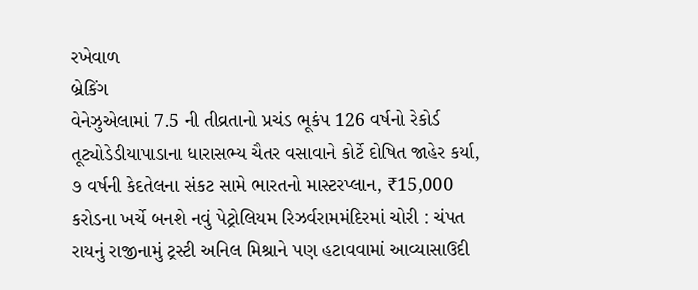રખેવાળ
બ્રેકિંગ
વેનેઝુએલામાં 7.5 ની તીવ્રતાનો પ્રચંડ ભૂકંપ 126 વર્ષનો રેકોર્ડ તૂટ્યોડેડીયાપાડાના ધારાસભ્ય ચૈતર વસાવાને કોર્ટે દોષિત જાહેર કર્યા, ૭ વર્ષની કેદતેલના સંકટ સામે ભારતનો માસ્ટરપ્લાન, ₹15,000 કરોડના ખર્ચે બનશે નવું પેટ્રોલિયમ રિઝર્વરામમંદિરમાં ચોરી : ચંપત રાયનું રાજીનામું ટ્રસ્ટી અનિલ મિશ્રાને પણ હટાવવામાં આવ્યાસાઉદી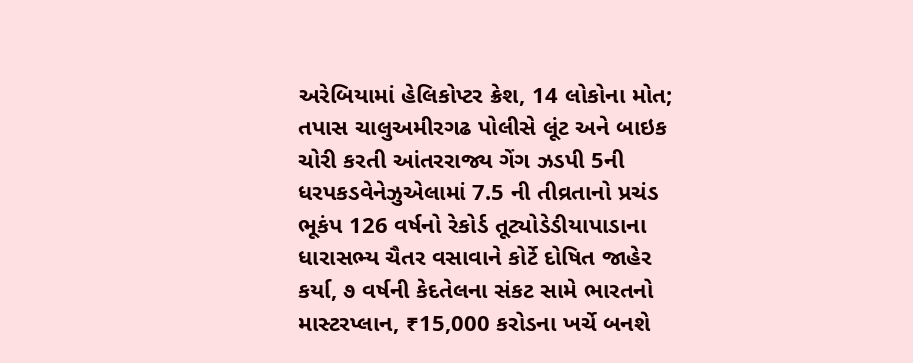અરેબિયામાં હેલિકોપ્ટર ક્રેશ, 14 લોકોના મોત; તપાસ ચાલુઅમીરગઢ પોલીસે લૂંટ અને બાઇક ચોરી કરતી આંતરરાજ્ય ગેંગ ઝડપી 5ની ધરપકડવેનેઝુએલામાં 7.5 ની તીવ્રતાનો પ્રચંડ ભૂકંપ 126 વર્ષનો રેકોર્ડ તૂટ્યોડેડીયાપાડાના ધારાસભ્ય ચૈતર વસાવાને કોર્ટે દોષિત જાહેર કર્યા, ૭ વર્ષની કેદતેલના સંકટ સામે ભારતનો માસ્ટરપ્લાન, ₹15,000 કરોડના ખર્ચે બનશે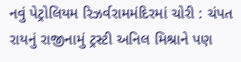નવું પેટ્રોલિયમ રિઝર્વરામમંદિરમાં ચોરી : ચંપત રાયનું રાજીનામું ટ્રસ્ટી અનિલ મિશ્રાને પણ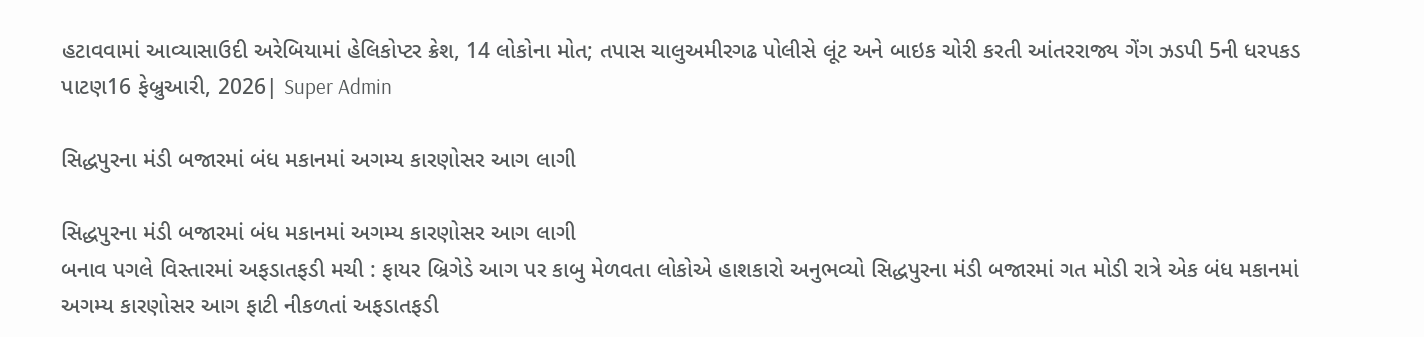હટાવવામાં આવ્યાસાઉદી અરેબિયામાં હેલિકોપ્ટર ક્રેશ, 14 લોકોના મોત; તપાસ ચાલુઅમીરગઢ પોલીસે લૂંટ અને બાઇક ચોરી કરતી આંતરરાજ્ય ગેંગ ઝડપી 5ની ધરપકડ
પાટણ16 ફેબ્રુઆરી, 2026| Super Admin

સિદ્ધપુરના મંડી બજારમાં બંધ મકાનમાં અગમ્ય કારણોસર આગ લાગી

સિદ્ધપુરના મંડી બજારમાં બંધ મકાનમાં અગમ્ય કારણોસર આગ લાગી
બનાવ પગલે વિસ્તારમાં અફડાતફડી મચી : ફાયર બ્રિગેડે આગ પર કાબુ મેળવતા લોકોએ હાશકારો અનુભવ્યો સિદ્ધપુરના મંડી બજારમાં ગત મોડી રાત્રે એક બંધ મકાનમાં અગમ્ય કારણોસર આગ ફાટી નીકળતાં અફડાતફડી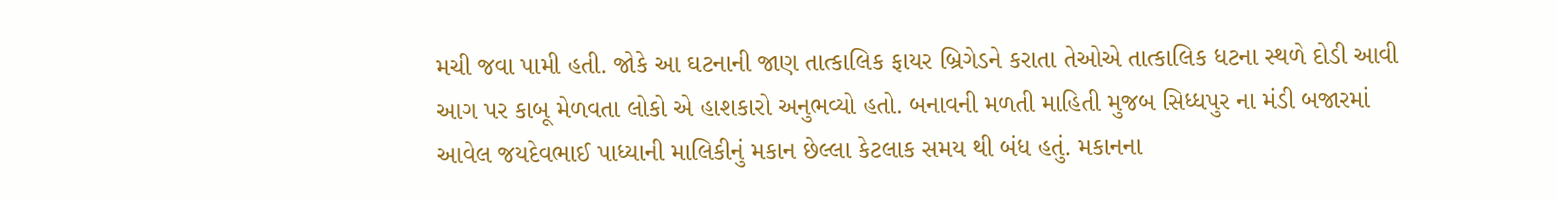મચી જવા પામી હતી. જોકે આ ઘટનાની જાણ તાત્કાલિક ફાયર બ્રિગેડને કરાતા તેઓએ તાત્કાલિક ધટના સ્થળે દોડી આવી આગ પર કાબૂ મેળવતા લોકો એ હાશકારો અનુભવ્યો હતો. બનાવની મળતી માહિતી મુજબ સિધ્ધપુર ના મંડી બજારમાં આવેલ જયદેવભાઈ પાધ્યાની માલિકીનું મકાન છેલ્લા કેટલાક સમય થી બંધ હતું. મકાનના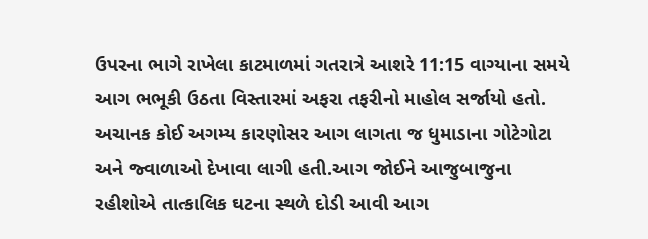ઉપરના ભાગે રાખેલા કાટમાળમાં ગતરાત્રે આશરે 11:15 વાગ્યાના સમયે આગ ભભૂકી ઉઠતા વિસ્તારમાં અફરા તફરીનો માહોલ સર્જાયો હતો. અચાનક કોઈ અગમ્ય કારણોસર આગ લાગતા જ ધુમાડાના ગોટેગોટા અને જ્વાળાઓ દેખાવા લાગી હતી.આગ જોઈને આજુબાજુના રહીશોએ તાત્કાલિક ઘટના સ્થળે દોડી આવી આગ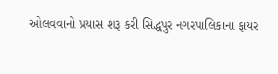ઓલવવાનો પ્રયાસ શરૂ કરી સિદ્ધપુર નગરપાલિકાના ફાયર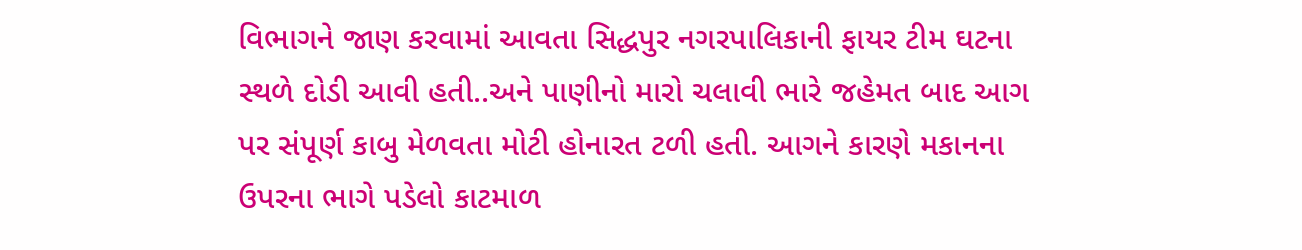વિભાગને જાણ કરવામાં આવતા સિદ્ધપુર નગરપાલિકાની ફાયર ટીમ ઘટના સ્થળે દોડી આવી હતી..અને પાણીનો મારો ચલાવી ભારે જહેમત બાદ આગ પર સંપૂર્ણ કાબુ મેળવતા મોટી હોનારત ટળી હતી. આગને કારણે મકાનના ઉપરના ભાગે પડેલો કાટમાળ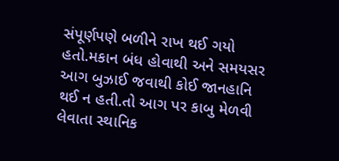સંપૂર્ણપણે બળીને રાખ થઈ ગયો હતો.મકાન બંધ હોવાથી અને સમયસર આગ બુઝાઈ જવાથી કોઈ જાનહાનિ થઈ ન હતી.તો આગ પર કાબુ મેળવી લેવાતા સ્થાનિક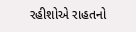રહીશોએ રાહતનો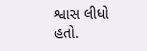શ્વાસ લીધો હતો.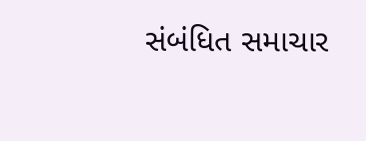સંબંધિત સમાચાર